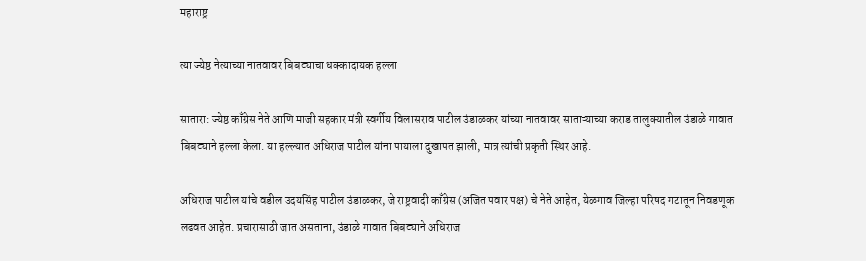महाराष्ट्र

त्या ज्येष्ठ नेत्याच्या नातवावर बिबट्याचा धक्कादायक हल्ला

सातारा: ज्येष्ठ काँग्रेस नेते आणि माजी सहकार मंत्री स्वर्गीय विलासराव पाटील उंडाळकर यांच्या नातवावर साताऱ्याच्या कराड तालुक्यातील उंडाळे गावात बिबट्याने हल्ला केला. या हल्ल्यात अधिराज पाटील यांना पायाला दुखापत झाली, मात्र त्यांची प्रकृती स्थिर आहे.

अधिराज पाटील यांचे वडील उदयसिंह पाटील उंडाळकर, जे राष्ट्रवादी काँग्रेस (अजित पवार पक्ष) चे नेते आहेत, येळगाव जिल्हा परिषद गटातून निवडणूक लढवत आहेत. प्रचारासाठी जात असताना, उंडाळे गावात बिबट्याने अधिराज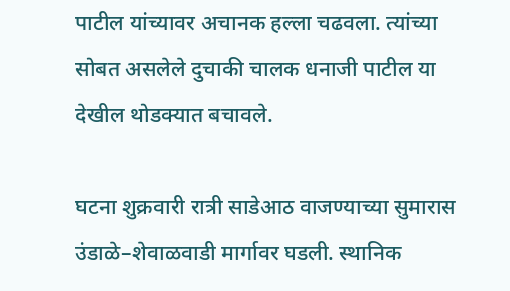पाटील यांच्यावर अचानक हल्ला चढवला. त्यांच्या सोबत असलेले दुचाकी चालक धनाजी पाटील या देखील थोडक्यात बचावले.

घटना शुक्रवारी रात्री साडेआठ वाजण्याच्या सुमारास उंडाळे–शेवाळवाडी मार्गावर घडली. स्थानिक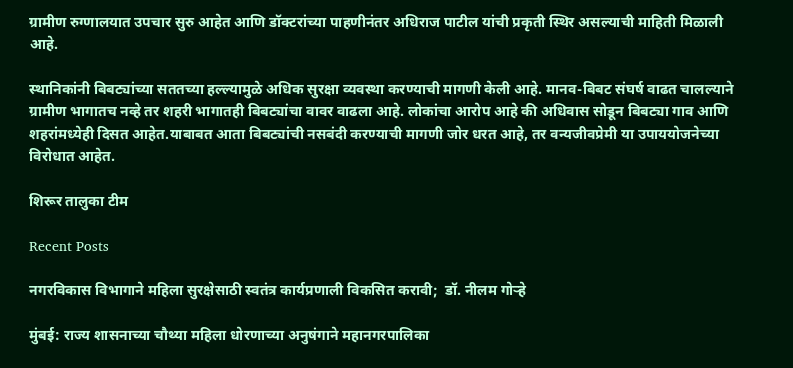ग्रामीण रुग्णालयात उपचार सुरु आहेत आणि डॉक्टरांच्या पाहणीनंतर अधिराज पाटील यांची प्रकृती स्थिर असल्याची माहिती मिळाली आहे.

स्थानिकांनी बिबट्यांच्या सततच्या हल्ल्यामुळे अधिक सुरक्षा व्यवस्था करण्याची मागणी केली आहे. मानव-बिबट संघर्ष वाढत चालल्याने ग्रामीण भागातच नव्हे तर शहरी भागातही बिबट्यांचा वावर वाढला आहे. लोकांचा आरोप आहे की अधिवास सोडून बिबट्या गाव आणि शहरांमध्येही दिसत आहेत.याबाबत आता बिबट्यांची नसबंदी करण्याची मागणी जोर धरत आहे, तर वन्यजीवप्रेमी या उपाययोजनेच्या विरोधात आहेत.

शिरूर तालुका टीम

Recent Posts

नगरविकास विभागाने महिला सुरक्षेसाठी स्वतंत्र कार्यप्रणाली विकसित करावी;  डॉ. नीलम गोऱ्हे

मुंबई: राज्य शासनाच्या चौथ्या महिला धोरणाच्या अनुषंगाने महानगरपालिका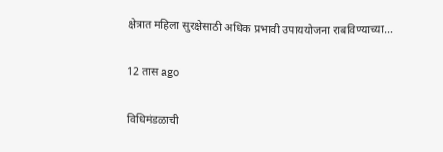क्षेत्रात महिला सुरक्षेसाठी अधिक प्रभावी उपाययोजना राबविण्याच्या…

12 तास ago

विधिमंडळाची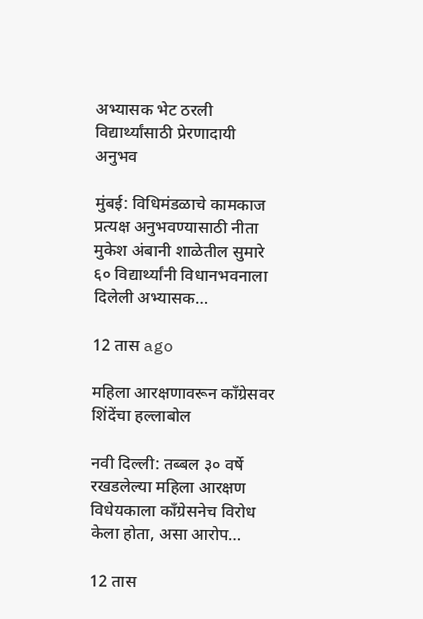अभ्यासक भेट ठरली विद्यार्थ्यांसाठी प्रेरणादायी अनुभव

मुंबई: विधिमंडळाचे कामकाज प्रत्यक्ष अनुभवण्यासाठी नीता मुकेश अंबानी शाळेतील सुमारे ६० विद्यार्थ्यांनी विधानभवनाला दिलेली अभ्यासक…

12 तास ago

महिला आरक्षणावरून काँग्रेसवर शिंदेंचा हल्लाबोल

नवी दिल्ली: तब्बल ३० वर्षे रखडलेल्या महिला आरक्षण विधेयकाला काँग्रेसनेच विरोध केला होता, असा आरोप…

12 तास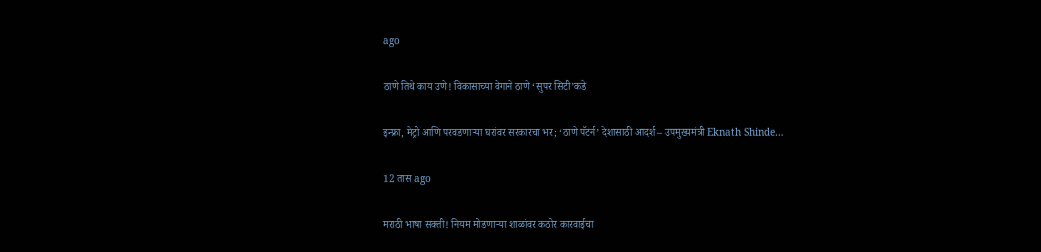ago

ठाणे तिथे काय उणे! विकासाच्या वेगाने ठाणे ‘सुपर सिटी’कडे

इन्फ्रा, मेट्रो आणि परवडणाऱ्या घरांवर सरकारचा भर; ‘ठाणे पॅटर्न’ देशासाठी आदर्श – उपमुख्यमंत्री Eknath Shinde…

12 तास ago

मराठी भाषा सक्ती! नियम मोडणाऱ्या शाळांवर कठोर कारवाईचा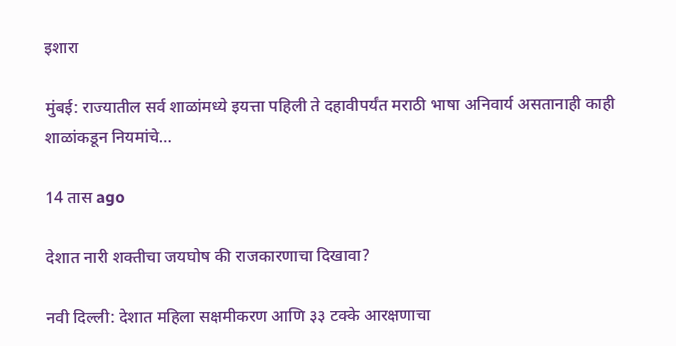इशारा

मुंबई: राज्यातील सर्व शाळांमध्ये इयत्ता पहिली ते दहावीपर्यंत मराठी भाषा अनिवार्य असतानाही काही शाळांकडून नियमांचे…

14 तास ago

देशात नारी शक्तीचा जयघोष की राजकारणाचा दिखावा?

नवी दिल्ली: देशात महिला सक्षमीकरण आणि ३३ टक्के आरक्षणाचा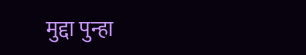मुद्दा पुन्हा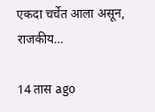एकदा चर्चेत आला असून, राजकीय…

14 तास ago